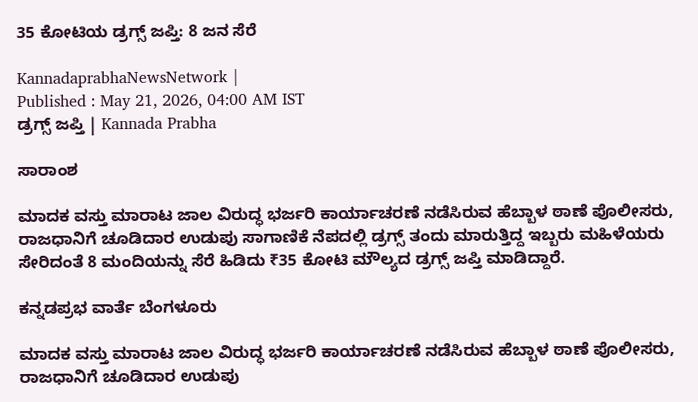35 ಕೋಟಿಯ ಡ್ರಗ್ಸ್ ಜಪ್ತಿ: 8 ಜನ ಸೆರೆ

KannadaprabhaNewsNetwork |
Published : May 21, 2026, 04:00 AM IST
ಡ್ರಗ್ಸ್ ಜಪ್ತಿ | Kannada Prabha

ಸಾರಾಂಶ

ಮಾದಕ ವಸ್ತು ಮಾರಾಟ ಜಾಲ ವಿರುದ್ಧ ಭರ್ಜರಿ ಕಾರ್ಯಾಚರಣೆ ನಡೆಸಿರುವ ಹೆಬ್ಬಾಳ ಠಾಣೆ ಪೊಲೀಸರು, ರಾಜಧಾನಿಗೆ ಚೂಡಿದಾರ ಉಡುಪು ಸಾಗಾಣಿಕೆ ನೆಪದಲ್ಲಿ ಡ್ರಗ್ಸ್ ತಂದು ಮಾರುತ್ತಿದ್ದ ಇಬ್ಬರು ಮಹಿಳೆಯರು ಸೇರಿದಂತೆ 8 ಮಂದಿಯನ್ನು ಸೆರೆ ಹಿಡಿದು ₹35 ಕೋಟಿ ಮೌಲ್ಯದ ಡ್ರಗ್ಸ್‌ ಜಪ್ತಿ ಮಾಡಿದ್ದಾರೆ.

ಕನ್ನಡಪ್ರಭ ವಾರ್ತೆ ಬೆಂಗಳೂರು

ಮಾದಕ ವಸ್ತು ಮಾರಾಟ ಜಾಲ ವಿರುದ್ಧ ಭರ್ಜರಿ ಕಾರ್ಯಾಚರಣೆ ನಡೆಸಿರುವ ಹೆಬ್ಬಾಳ ಠಾಣೆ ಪೊಲೀಸರು, ರಾಜಧಾನಿಗೆ ಚೂಡಿದಾರ ಉಡುಪು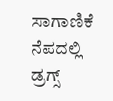ಸಾಗಾಣಿಕೆ ನೆಪದಲ್ಲಿ ಡ್ರಗ್ಸ್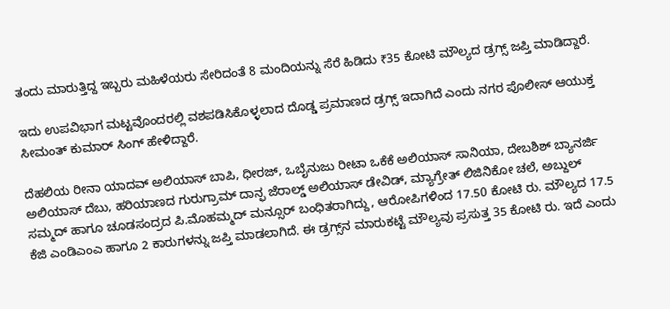ತಂದು ಮಾರುತ್ತಿದ್ದ ಇಬ್ಬರು ಮಹಿಳೆಯರು ಸೇರಿದಂತೆ 8 ಮಂದಿಯನ್ನು ಸೆರೆ ಹಿಡಿದು ₹35 ಕೋಟಿ ಮೌಲ್ಯದ ಡ್ರಗ್ಸ್‌ ಜಪ್ತಿ ಮಾಡಿದ್ದಾರೆ.

ಇದು ಉಪವಿಭಾಗ ಮಟ್ಟವೊಂದರಲ್ಲಿ ವಶಪಡಿಸಿಕೊಳ್ಳಲಾದ ದೊಡ್ಡ ಪ್ರಮಾಣದ ಡ್ರಗ್ಸ್ ಇದಾಗಿದೆ ಎಂದು ನಗರ ಪೊಲೀಸ್ ಆಯುಕ್ತ ಸೀಮಂತ್ ಕುಮಾರ್ ಸಿಂಗ್ ಹೇಳಿದ್ದಾರೆ.

ದೆಹಲಿಯ ರೀನಾ ಯಾದವ್ ಅಲಿಯಾಸ್ ಬಾಪಿ, ಧೀರಜ್, ಒಬೈನುಜು ರೀಟಾ ಒಕೆಕೆ ಅಲಿಯಾಸ್‌ ಸಾನಿಯಾ, ದೇಬಶಿಶ್ ಬ್ಯಾನರ್ಜಿ ಅಲಿಯಾಸ್ ದೆಬು, ಹರಿಯಾಣದ ಗುರುಗ್ರಾಮ್‌ ದಾನ್ಫ ಜೆರಾಲ್ಡ್‌ ಅಲಿಯಾಸ್ ಡೇವಿಡ್, ಮ್ಯಾಗ್ರೇತ್‌ ಲಿಜಿನಿಕೋ ಚಲೆ, ಅಬ್ದುಲ್ ಸಮ್ಮದ್‌ ಹಾಗೂ ಚೂಡಸಂದ್ರದ ಪಿ.ಮೊಹಮ್ಮದ್ ಮನ್ಸೂರ್‌ ಬಂಧಿತರಾಗಿದ್ದು, ಆರೋಪಿಗಳಿಂದ 17.50 ಕೋಟಿ ರು. ಮೌಲ್ಯದ 17.5 ಕೆಜಿ ಎಂಡಿಎಂಎ ಹಾಗೂ 2 ಕಾರುಗಳನ್ನು ಜಪ್ತಿ ಮಾಡಲಾಗಿದೆ. ಈ ಡ್ರಗ್ಸ್‌ನ ಮಾರುಕಟ್ಟೆ ಮೌಲ್ಯವು ಪ್ರಸುತ್ತ 35 ಕೋಟಿ ರು. ಇದೆ ಎಂದು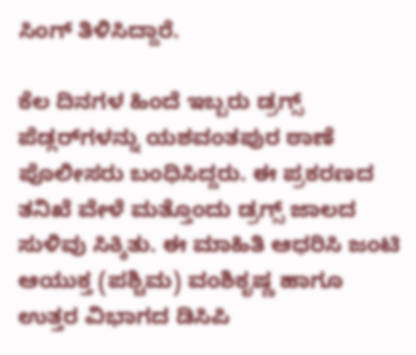ಸಿಂಗ್‌ ತಿಳಿಸಿದ್ದಾರೆ.

ಕೆಲ ದಿನಗಳ ಹಿಂದೆ ಇಬ್ಬರು ಡ್ರಗ್ಸ್ ಪೆಡ್ಲರ್‌ಗಳನ್ನು ಯಶವಂತಪುರ ಠಾಣೆ ಪೊಲೀಸರು ಬಂಧಿಸಿದ್ದರು. ಈ ಪ್ರಕರಣದ ತನಿಖೆ ವೇಳೆ ಮತ್ತೊಂದು ಡ್ರಗ್ಸ್ ಜಾಲದ ಸುಳಿವು ಸಿಕ್ಕಿತು. ಈ ಮಾಹಿತಿ ಆಧರಿಸಿ ಜಂಟಿ ಆಯುಕ್ತ (ಪಶ್ಚಿಮ) ವಂಶಿಕೃಷ್ಣ ಹಾಗೂ ಉತ್ತರ ವಿಭಾಗದ ಡಿಸಿಪಿ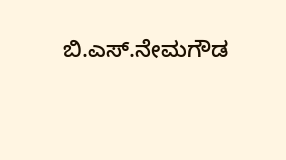ಬಿ.ಎಸ್‌.ನೇಮಗೌಡ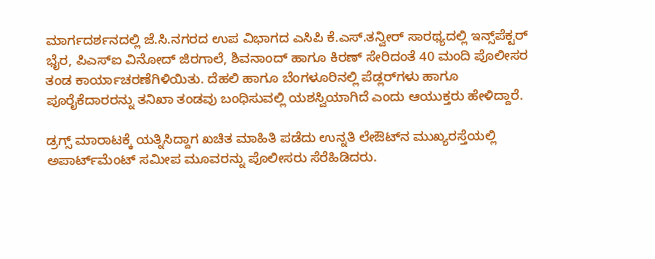ಮಾರ್ಗದರ್ಶನದಲ್ಲಿ ಜೆ.ಸಿ.ನಗರದ ಉಪ ವಿಭಾಗದ ಎಸಿಪಿ ಕೆ.ಎಸ್.ತನ್ವೀರ್ ಸಾರಥ್ಯದಲ್ಲಿ ಇನ್ಸ್‌ಪೆಕ್ಟರ್ ಭೈರ, ಪಿಎಸ್‌ಐ ವಿನೋದ್ ಜಿರಗಾಲೆ, ಶಿವನಾಂದ್‌ ಹಾಗೂ ಕಿರಣ್ ಸೇರಿದಂತೆ 40 ಮಂದಿ ಪೊಲೀಸರ ತಂಡ ಕಾರ್ಯಾಚರಣೆಗಿಳಿಯಿತು. ದೆಹಲಿ ಹಾಗೂ ಬೆಂಗಳೂರಿನಲ್ಲಿ ಪೆಡ್ಲರ್‌ಗಳು ಹಾಗೂ ಪೂರೈಕೆದಾರರನ್ನು ತನಿಖಾ ತಂಡವು ಬಂಧಿಸುವಲ್ಲಿ ಯಶಸ್ವಿಯಾಗಿದೆ ಎಂದು ಆಯುಕ್ತರು ಹೇಳಿದ್ದಾರೆ.

ಡ್ರಗ್ಸ್ ಮಾರಾಟಕ್ಕೆ ಯತ್ನಿಸಿದ್ದಾಗ ಖಚಿತ ಮಾಹಿತಿ ಪಡೆದು ಉನ್ನತಿ ಲೇಔಟ್‌ನ ಮುಖ್ಯರಸ್ತೆಯಲ್ಲಿ ಅಪಾರ್ಟ್‌ಮೆಂಟ್ ಸಮೀಪ ಮೂವರನ್ನು ಪೊಲೀಸರು ಸೆರೆಹಿಡಿದರು.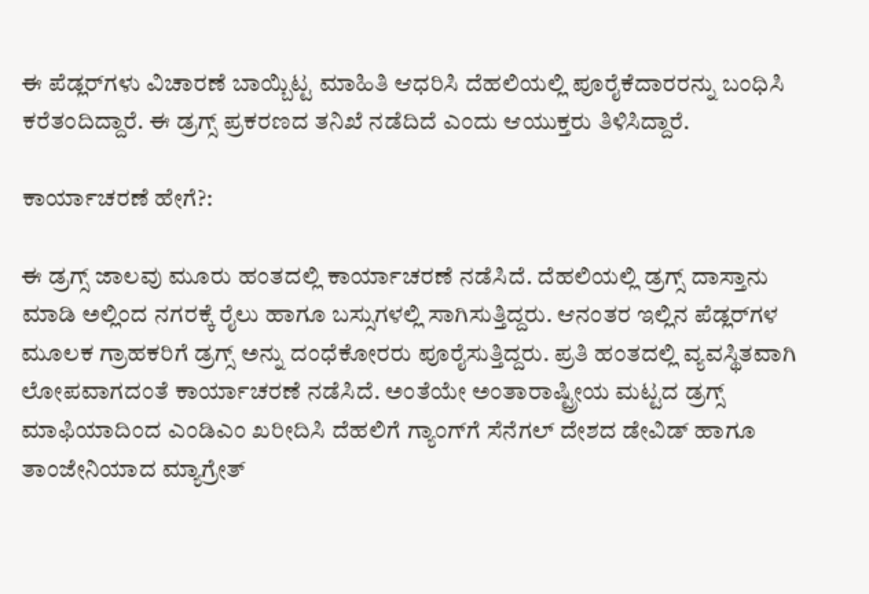ಈ ಪೆಡ್ಲರ್‌ಗಳು ವಿಚಾರಣೆ ಬಾಯ್ಬಿಟ್ಟ ಮಾಹಿತಿ ಆಧರಿಸಿ ದೆಹಲಿಯಲ್ಲಿ ಪೂರೈಕೆದಾರರನ್ನು ಬಂಧಿಸಿ ಕರೆತಂದಿದ್ದಾರೆ. ಈ ಡ್ರಗ್ಸ್ ಪ್ರಕರಣದ ತನಿಖೆ ನಡೆದಿದೆ ಎಂದು ಆಯುಕ್ತರು ತಿಳಿಸಿದ್ದಾರೆ.

ಕಾರ್ಯಾಚರಣೆ ಹೇಗೆ?:

ಈ ಡ್ರಗ್ಸ್ ಜಾಲವು ಮೂರು ಹಂತದಲ್ಲಿ ಕಾರ್ಯಾಚರಣೆ ನಡೆಸಿದೆ. ದೆಹಲಿಯಲ್ಲಿ ಡ್ರಗ್ಸ್ ದಾಸ್ತಾನು ಮಾಡಿ ಅಲ್ಲಿಂದ ನಗರಕ್ಕೆ ರೈಲು ಹಾಗೂ ಬಸ್ಸುಗಳಲ್ಲಿ ಸಾಗಿಸುತ್ತಿದ್ದರು. ಆನಂತರ ಇಲ್ಲಿನ ಪೆಡ್ಲರ್‌ಗಳ ಮೂಲಕ ಗ್ರಾಹಕರಿಗೆ ಡ್ರಗ್ಸ್ ಅನ್ನು ದಂಧೆಕೋರರು ಪೂರೈಸುತ್ತಿದ್ದರು. ಪ್ರತಿ ಹಂತದಲ್ಲಿ ವ್ಯವಸ್ಥಿತವಾಗಿ ಲೋಪವಾಗದಂತೆ ಕಾರ್ಯಾಚರಣೆ ನಡೆಸಿದೆ. ಅಂತೆಯೇ ಅಂತಾರಾಷ್ಟ್ರೀಯ ಮಟ್ಟದ ಡ್ರಗ್ಸ್ ಮಾಫಿಯಾದಿಂದ ಎಂಡಿಎಂ ಖರೀದಿಸಿ ದೆಹಲಿಗೆ ಗ್ಯಾಂಗ್‌ಗೆ ಸೆನೆಗಲ್‌ ದೇಶದ ಡೇವಿಡ್ ಹಾಗೂ ತಾಂಜೇನಿಯಾದ ಮ್ಯಾಗ್ರೇತ್‌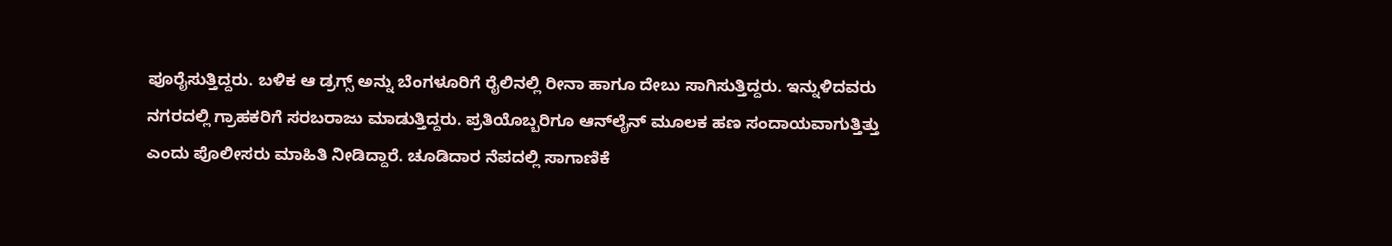ಪೂರೈಸುತ್ತಿದ್ದರು. ಬಳಿಕ ಆ ಡ್ರಗ್ಸ್ ಅನ್ನು ಬೆಂಗಳೂರಿಗೆ ರೈಲಿನಲ್ಲಿ ರೀನಾ ಹಾಗೂ ದೇಬು ಸಾಗಿಸುತ್ತಿದ್ದರು. ಇನ್ನುಳಿದವರು ನಗರದಲ್ಲಿ ಗ್ರಾಹಕರಿಗೆ ಸರಬರಾಜು ಮಾಡುತ್ತಿದ್ದರು. ಪ್ರತಿಯೊಬ್ಬರಿಗೂ ಆನ್‌ಲೈನ್ ಮೂಲಕ ಹಣ ಸಂದಾಯವಾಗುತ್ತಿತ್ತು ಎಂದು ಪೊಲೀಸರು ಮಾಹಿತಿ ನೀಡಿದ್ದಾರೆ. ಚೂಡಿದಾರ ನೆಪದಲ್ಲಿ ಸಾಗಾಣಿಕೆ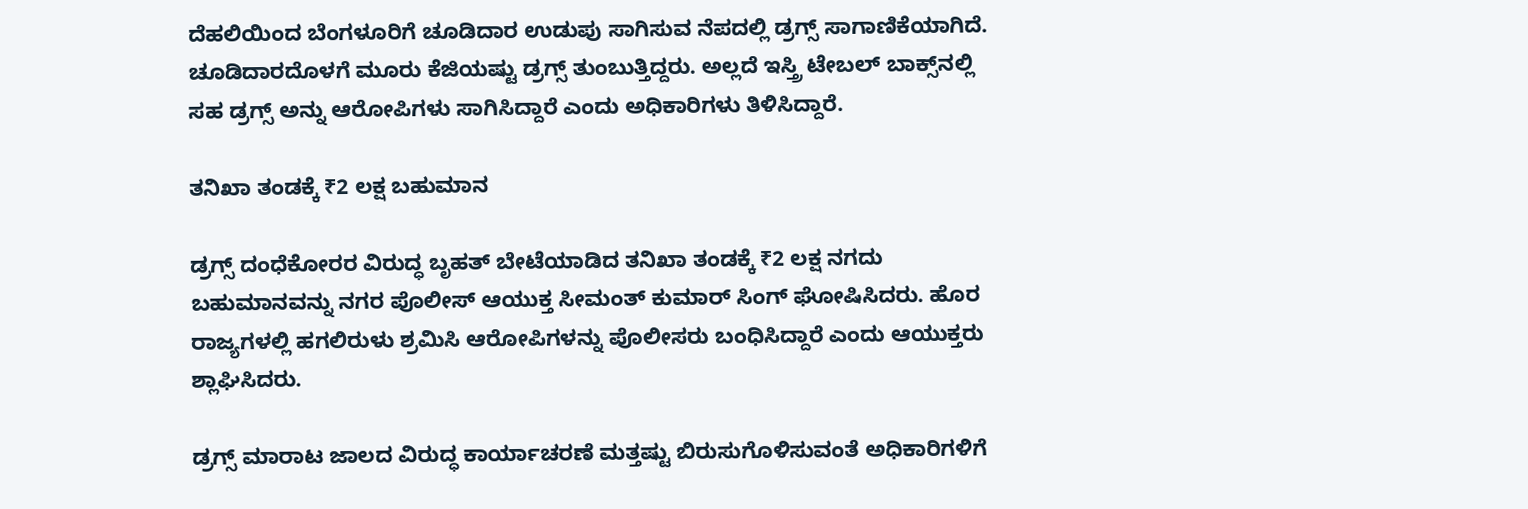ದೆಹಲಿಯಿಂದ ಬೆಂಗಳೂರಿಗೆ ಚೂಡಿದಾರ ಉಡುಪು ಸಾಗಿಸುವ ನೆಪದಲ್ಲಿ ಡ್ರಗ್ಸ್ ಸಾಗಾಣಿಕೆಯಾಗಿದೆ. ಚೂಡಿದಾರದೊಳಗೆ ಮೂರು ಕೆಜಿಯಷ್ಟು ಡ್ರಗ್ಸ್ ತುಂಬುತ್ತಿದ್ದರು. ಅಲ್ಲದೆ ಇಸ್ತ್ರಿ ಟೇಬಲ್‌ ಬಾಕ್ಸ್‌ನಲ್ಲಿ ಸಹ ಡ್ರಗ್ಸ್ ಅನ್ನು ಆರೋಪಿಗಳು ಸಾಗಿಸಿದ್ದಾರೆ ಎಂದು ಅಧಿಕಾರಿಗಳು ತಿಳಿಸಿದ್ದಾರೆ.

ತನಿಖಾ ತಂಡಕ್ಕೆ ₹2 ಲಕ್ಷ ಬಹುಮಾನ

ಡ್ರಗ್ಸ್ ದಂಧೆಕೋರರ ವಿರುದ್ಧ ಬೃಹತ್‌ ಬೇಟೆಯಾಡಿದ ತನಿಖಾ ತಂಡಕ್ಕೆ ₹2 ಲಕ್ಷ ನಗದು ಬಹುಮಾನವನ್ನು ನಗರ ಪೊಲೀಸ್ ಆಯುಕ್ತ ಸೀಮಂತ್ ಕುಮಾರ್ ಸಿಂಗ್ ಘೋಷಿಸಿದರು. ಹೊರ ರಾಜ್ಯಗಳಲ್ಲಿ ಹಗಲಿರುಳು ಶ್ರಮಿಸಿ ಆರೋಪಿಗಳನ್ನು ಪೊಲೀಸರು ಬಂಧಿಸಿದ್ದಾರೆ ಎಂದು ಆಯುಕ್ತರು ಶ್ಲಾಘಿಸಿದರು.

ಡ್ರಗ್ಸ್ ಮಾರಾಟ ಜಾಲದ ವಿರುದ್ಧ ಕಾರ್ಯಾಚರಣೆ ಮತ್ತಷ್ಟು ಬಿರುಸುಗೊಳಿಸುವಂತೆ ಅಧಿಕಾರಿಗಳಿಗೆ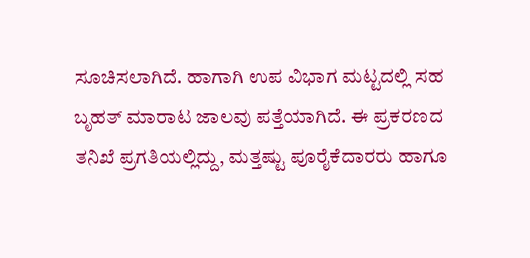ಸೂಚಿಸಲಾಗಿದೆ. ಹಾಗಾಗಿ ಉಪ ವಿಭಾಗ ಮಟ್ಟದಲ್ಲಿ ಸಹ ಬೃಹತ್ ಮಾರಾಟ ಜಾಲವು ಪತ್ತೆಯಾಗಿದೆ. ಈ ಪ್ರಕರಣದ ತನಿಖೆ ಪ್ರಗತಿಯಲ್ಲಿದ್ದು, ಮತ್ತಷ್ಟು ಪೂರೈಕೆದಾರರು ಹಾಗೂ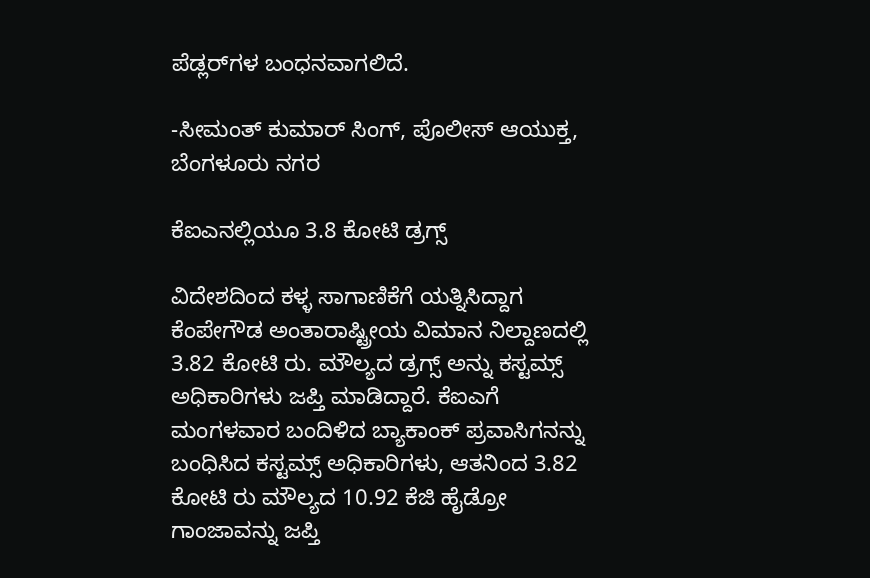ಪೆಡ್ಲರ್‌ಗಳ ಬಂಧನವಾಗಲಿದೆ.

-ಸೀಮಂತ್ ಕುಮಾರ್ ಸಿಂಗ್, ಪೊಲೀಸ್ ಆಯುಕ್ತ, ಬೆಂಗಳೂರು ನಗರ

ಕೆಐಎನಲ್ಲಿಯೂ 3.8 ಕೋಟಿ ಡ್ರಗ್ಸ್

ವಿದೇಶದಿಂದ ಕಳ್ಳ ಸಾಗಾಣಿಕೆಗೆ ಯತ್ನಿಸಿದ್ದಾಗ ಕೆಂಪೇಗೌಡ ಅಂತಾರಾಷ್ಟ್ರೀಯ ವಿಮಾನ ನಿಲ್ದಾಣದಲ್ಲಿ 3.82 ಕೋಟಿ ರು. ಮೌಲ್ಯದ ಡ್ರಗ್ಸ್ ಅನ್ನು ಕಸ್ಟಮ್ಸ್ ಅಧಿಕಾರಿಗಳು ಜಪ್ತಿ ಮಾಡಿದ್ದಾರೆ. ಕೆಐಎಗೆ ಮಂಗಳವಾರ ಬಂದಿಳಿದ ಬ್ಯಾಕಾಂಕ್ ಪ್ರವಾಸಿಗನನ್ನು ಬಂಧಿಸಿದ ಕಸ್ಟಮ್ಸ್ ಅಧಿಕಾರಿಗಳು, ಆತನಿಂದ 3.82 ಕೋಟಿ ರು ಮೌಲ್ಯದ 10.92 ಕೆಜಿ ಹೈಡ್ರೋ ಗಾಂಜಾವನ್ನು ಜಪ್ತಿ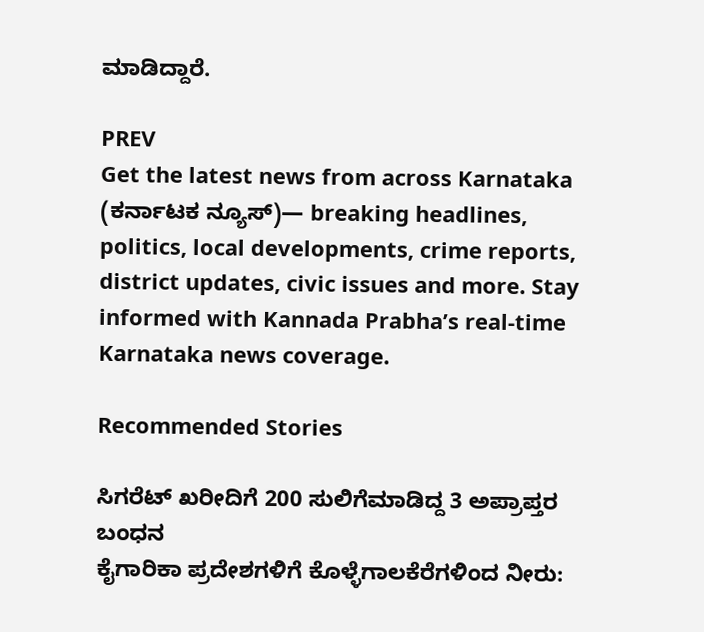ಮಾಡಿದ್ದಾರೆ.

PREV
Get the latest news from across Karnataka (ಕರ್ನಾಟಕ ನ್ಯೂಸ್)— breaking headlines, politics, local developments, crime reports, district updates, civic issues and more. Stay informed with Kannada Prabha’s real‑time Karnataka news coverage.

Recommended Stories

ಸಿಗರೆಟ್‌ ಖರೀದಿಗೆ 200 ಸುಲಿಗೆಮಾಡಿದ್ದ 3 ಅಪ್ರಾಪ್ತರ ಬಂಧನ
ಕೈಗಾರಿಕಾ ಪ್ರದೇಶಗಳಿಗೆ ಕೊಳ್ಳೆಗಾಲಕೆರೆಗಳಿಂದ ನೀರು: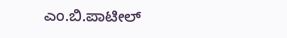ಎಂ.ಬಿ.ಪಾಟೀಲ್‌